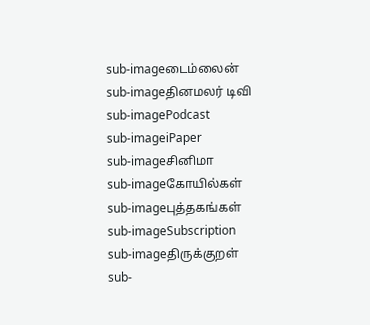sub-imageடைம்லைன்
sub-imageதினமலர் டிவி
sub-imagePodcast
sub-imageiPaper
sub-imageசினிமா
sub-imageகோயில்கள்
sub-imageபுத்தகங்கள்
sub-imageSubscription
sub-imageதிருக்குறள்
sub-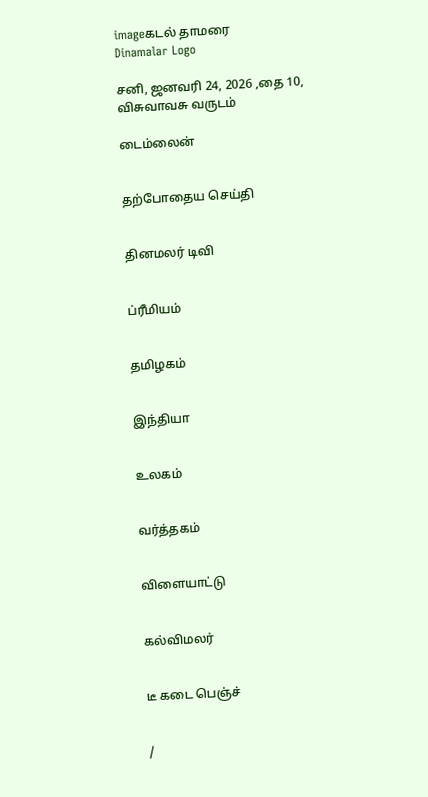imageகடல் தாமரை
Dinamalar Logo

சனி, ஜனவரி 24, 2026 ,தை 10, விசுவாவசு வருடம்

டைம்லைன்


தற்போதைய செய்தி


தினமலர் டிவி


ப்ரீமியம்


தமிழகம்


இந்தியா


உலகம்


வர்த்தகம்


விளையாட்டு


கல்விமலர்


டீ கடை பெஞ்ச்


/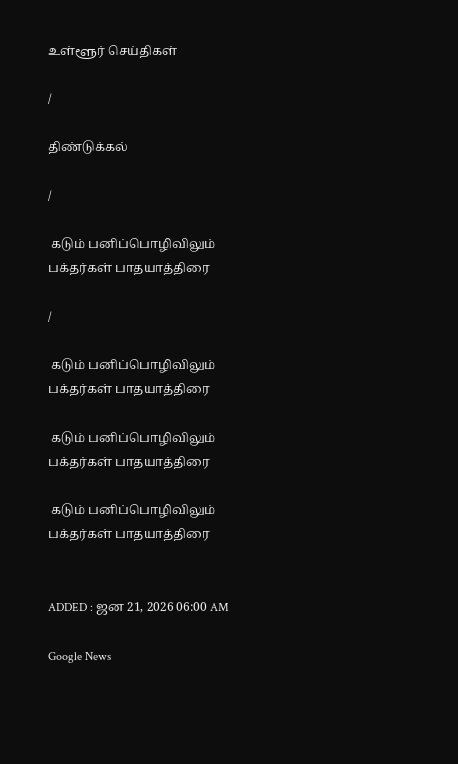உள்ளூர் செய்திகள்

/

திண்டுக்கல்

/

 கடும் பனிப்பொழிவிலும் பக்தர்கள் பாதயாத்திரை

/

 கடும் பனிப்பொழிவிலும் பக்தர்கள் பாதயாத்திரை

 கடும் பனிப்பொழிவிலும் பக்தர்கள் பாதயாத்திரை

 கடும் பனிப்பொழிவிலும் பக்தர்கள் பாதயாத்திரை


ADDED : ஜன 21, 2026 06:00 AM

Google News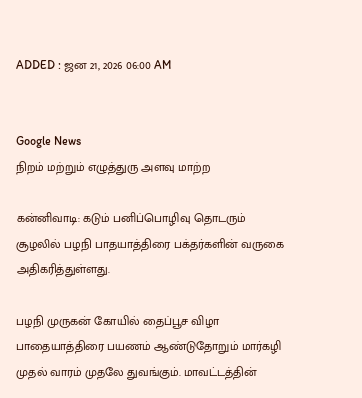ADDED : ஜன 21, 2026 06:00 AM


Google News
நிறம் மற்றும் எழுத்துரு அளவு மாற்ற

கன்னிவாடி: கடும் பனிப்பொழிவு தொடரும் சூழலில் பழநி பாதயாத்திரை பக்தர்களின் வருகை அதிகரித்துள்ளது.

பழநி முருகன் கோயில் தைப்பூச விழா பாதையாத்திரை பயணம் ஆண்டுதோறும் மார்கழி முதல் வாரம் முதலே துவங்கும். மாவட்டத்தின்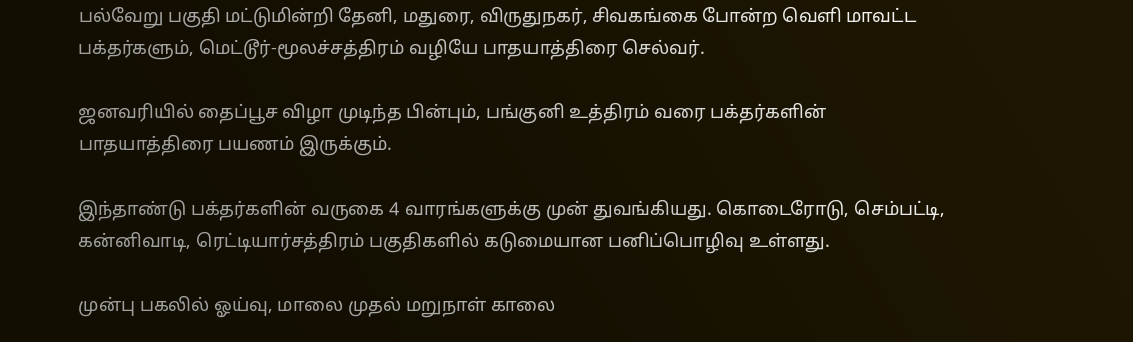பல்வேறு பகுதி மட்டுமின்றி தேனி, மதுரை, விருதுநகர், சிவகங்கை போன்ற வெளி மாவட்ட பக்தர்களும், மெட்டூர்-மூலச்சத்திரம் வழியே பாதயாத்திரை செல்வர்.

ஜனவரியில் தைப்பூச விழா முடிந்த பின்பும், பங்குனி உத்திரம் வரை பக்தர்களின் பாதயாத்திரை பயணம் இருக்கும்.

இந்தாண்டு பக்தர்களின் வருகை 4 வாரங்களுக்கு முன் துவங்கியது. கொடைரோடு, செம்பட்டி, கன்னிவாடி, ரெட்டியார்சத்திரம் பகுதிகளில் கடுமையான பனிப்பொழிவு உள்ளது.

முன்பு பகலில் ஓய்வு, மாலை முதல் மறுநாள் காலை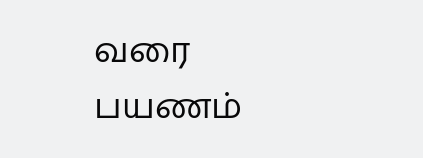வரை பயணம்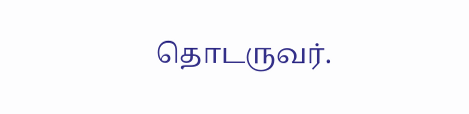தொடருவர்.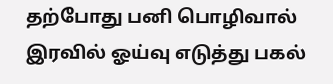தற்போது பனி பொழிவால் இரவில் ஓய்வு எடுத்து பகல்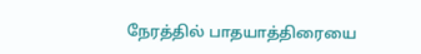நேரத்தில் பாதயாத்திரையை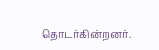தொடர்கின்றனர்.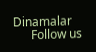Dinamalar
      Follow us